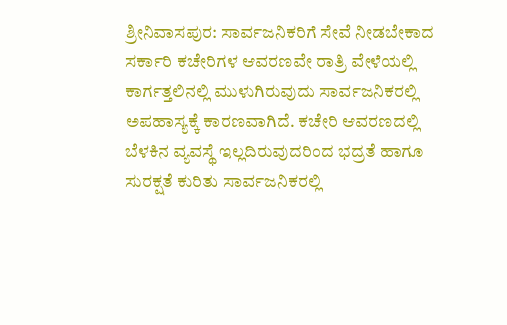ಶ್ರೀನಿವಾಸಪುರ: ಸಾರ್ವಜನಿಕರಿಗೆ ಸೇವೆ ನೀಡಬೇಕಾದ ಸರ್ಕಾರಿ ಕಚೇರಿಗಳ ಆವರಣವೇ ರಾತ್ರಿ ವೇಳೆಯಲ್ಲಿ ಕಾರ್ಗತ್ತಲಿನಲ್ಲಿ ಮುಳುಗಿರುವುದು ಸಾರ್ವಜನಿಕರಲ್ಲಿ ಅಪಹಾಸ್ಯಕ್ಕೆ ಕಾರಣವಾಗಿದೆ. ಕಚೇರಿ ಆವರಣದಲ್ಲಿ ಬೆಳಕಿನ ವ್ಯವಸ್ಥೆ ಇಲ್ಲದಿರುವುದರಿಂದ ಭದ್ರತೆ ಹಾಗೂ ಸುರಕ್ಷತೆ ಕುರಿತು ಸಾರ್ವಜನಿಕರಲ್ಲಿ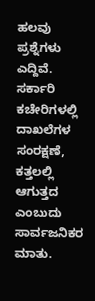ಹಲವು ಪ್ರಶ್ನೆಗಳು ಎದ್ದಿವೆ.
ಸರ್ಕಾರಿ ಕಚೇರಿಗಳಲ್ಲಿ ದಾಖಲೆಗಳ ಸಂರಕ್ಷಣೆ, ಕತ್ತಲಲ್ಲಿ ಆಗುತ್ತದ ಎಂಬುದು ಸಾರ್ವಜನಿಕರ ಮಾತು.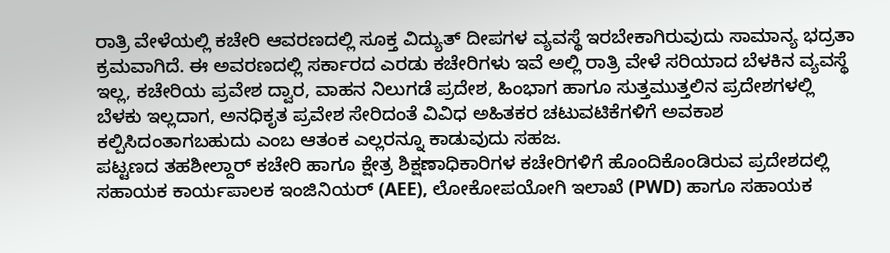ರಾತ್ರಿ ವೇಳೆಯಲ್ಲಿ ಕಚೇರಿ ಆವರಣದಲ್ಲಿ ಸೂಕ್ತ ವಿದ್ಯುತ್ ದೀಪಗಳ ವ್ಯವಸ್ಥೆ ಇರಬೇಕಾಗಿರುವುದು ಸಾಮಾನ್ಯ ಭದ್ರತಾ ಕ್ರಮವಾಗಿದೆ. ಈ ಅವರಣದಲ್ಲಿ ಸರ್ಕಾರದ ಎರಡು ಕಚೇರಿಗಳು ಇವೆ ಅಲ್ಲಿ ರಾತ್ರಿ ವೇಳೆ ಸರಿಯಾದ ಬೆಳಕಿನ ವ್ಯವಸ್ಥೆ ಇಲ್ಲ, ಕಚೇರಿಯ ಪ್ರವೇಶ ದ್ವಾರ, ವಾಹನ ನಿಲುಗಡೆ ಪ್ರದೇಶ, ಹಿಂಭಾಗ ಹಾಗೂ ಸುತ್ತಮುತ್ತಲಿನ ಪ್ರದೇಶಗಳಲ್ಲಿ ಬೆಳಕು ಇಲ್ಲದಾಗ, ಅನಧಿಕೃತ ಪ್ರವೇಶ ಸೇರಿದಂತೆ ವಿವಿಧ ಅಹಿತಕರ ಚಟುವಟಿಕೆಗಳಿಗೆ ಅವಕಾಶ ಕಲ್ಪಿಸಿದಂತಾಗಬಹುದು ಎಂಬ ಆತಂಕ ಎಲ್ಲರನ್ನೂ ಕಾಡುವುದು ಸಹಜ.
ಪಟ್ಟಣದ ತಹಶೀಲ್ದಾರ್ ಕಚೇರಿ ಹಾಗೂ ಕ್ಷೇತ್ರ ಶಿಕ್ಷಣಾಧಿಕಾರಿಗಳ ಕಚೇರಿಗಳಿಗೆ ಹೊಂದಿಕೊಂಡಿರುವ ಪ್ರದೇಶದಲ್ಲಿ ಸಹಾಯಕ ಕಾರ್ಯಪಾಲಕ ಇಂಜಿನಿಯರ್ (AEE), ಲೋಕೋಪಯೋಗಿ ಇಲಾಖೆ (PWD) ಹಾಗೂ ಸಹಾಯಕ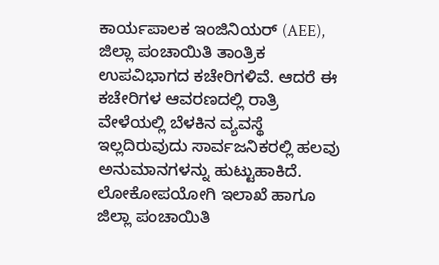ಕಾರ್ಯಪಾಲಕ ಇಂಜಿನಿಯರ್ (AEE), ಜಿಲ್ಲಾ ಪಂಚಾಯಿತಿ ತಾಂತ್ರಿಕ ಉಪವಿಭಾಗದ ಕಚೇರಿಗಳಿವೆ. ಆದರೆ ಈ ಕಚೇರಿಗಳ ಆವರಣದಲ್ಲಿ ರಾತ್ರಿ ವೇಳೆಯಲ್ಲಿ ಬೆಳಕಿನ ವ್ಯವಸ್ಥೆ ಇಲ್ಲದಿರುವುದು ಸಾರ್ವಜನಿಕರಲ್ಲಿ ಹಲವು ಅನುಮಾನಗಳನ್ನು ಹುಟ್ಟುಹಾಕಿದೆ.
ಲೋಕೋಪಯೋಗಿ ಇಲಾಖೆ ಹಾಗೂ ಜಿಲ್ಲಾ ಪಂಚಾಯಿತಿ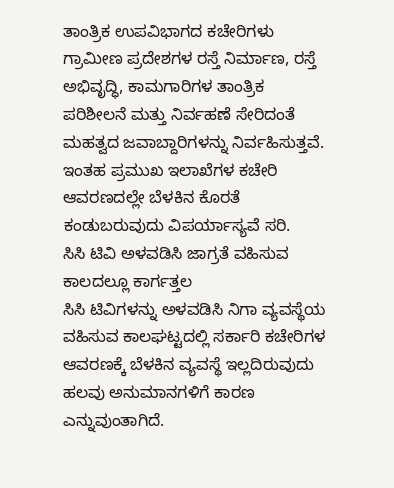ತಾಂತ್ರಿಕ ಉಪವಿಭಾಗದ ಕಚೇರಿಗಳು ಗ್ರಾಮೀಣ ಪ್ರದೇಶಗಳ ರಸ್ತೆ ನಿರ್ಮಾಣ, ರಸ್ತೆ ಅಭಿವೃದ್ಧಿ, ಕಾಮಗಾರಿಗಳ ತಾಂತ್ರಿಕ ಪರಿಶೀಲನೆ ಮತ್ತು ನಿರ್ವಹಣೆ ಸೇರಿದಂತೆ ಮಹತ್ವದ ಜವಾಬ್ದಾರಿಗಳನ್ನು ನಿರ್ವಹಿಸುತ್ತವೆ. ಇಂತಹ ಪ್ರಮುಖ ಇಲಾಖೆಗಳ ಕಚೇರಿ ಆವರಣದಲ್ಲೇ ಬೆಳಕಿನ ಕೊರತೆ ಕಂಡುಬರುವುದು ವಿಪರ್ಯಾಸ್ಯವೆ ಸರಿ.
ಸಿಸಿ ಟಿವಿ ಅಳವಡಿಸಿ ಜಾಗ್ರತೆ ವಹಿಸುವ ಕಾಲದಲ್ಲೂ ಕಾರ್ಗತ್ತಲ
ಸಿಸಿ ಟಿವಿಗಳನ್ನು ಅಳವಡಿಸಿ ನಿಗಾ ವ್ಯವಸ್ಥೆಯ ವಹಿಸುವ ಕಾಲಘಟ್ಟದಲ್ಲಿ ಸರ್ಕಾರಿ ಕಚೇರಿಗಳ ಆವರಣಕ್ಕೆ ಬೆಳಕಿನ ವ್ಯವಸ್ಥೆ ಇಲ್ಲದಿರುವುದು ಹಲವು ಅನುಮಾನಗಳಿಗೆ ಕಾರಣ ಎನ್ನುವುಂತಾಗಿದೆ.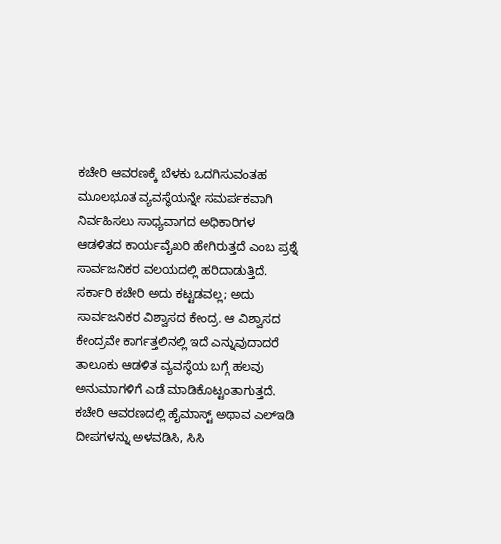ಕಚೇರಿ ಆವರಣಕ್ಕೆ ಬೆಳಕು ಒದಗಿಸುವಂತಹ ಮೂಲಭೂತ ವ್ಯವಸ್ಥೆಯನ್ನೇ ಸಮರ್ಪಕವಾಗಿ ನಿರ್ವಹಿಸಲು ಸಾಧ್ಯವಾಗದ ಅಧಿಕಾರಿಗಳ ಆಡಳಿತದ ಕಾರ್ಯವೈಖರಿ ಹೇಗಿರುತ್ತದೆ ಎಂಬ ಪ್ರಶ್ನೆ ಸಾರ್ವಜನಿಕರ ವಲಯದಲ್ಲಿ ಹರಿದಾಡುತ್ತಿದೆ.
ಸರ್ಕಾರಿ ಕಚೇರಿ ಅದು ಕಟ್ಟಡವಲ್ಲ; ಅದು ಸಾರ್ವಜನಿಕರ ವಿಶ್ವಾಸದ ಕೇಂದ್ರ. ಆ ವಿಶ್ವಾಸದ ಕೇಂದ್ರವೇ ಕಾರ್ಗತ್ತಲಿನಲ್ಲಿ ಇದೆ ಎನ್ನುವುದಾದರೆ ತಾಲೂಕು ಆಡಳಿತ ವ್ಯವಸ್ಥೆಯ ಬಗ್ಗೆ ಹಲವು ಅನುಮಾಗಳಿಗೆ ಎಡೆ ಮಾಡಿಕೊಟ್ಟಂತಾಗುತ್ತದೆ. ಕಚೇರಿ ಆವರಣದಲ್ಲಿ ಹೈಮಾಸ್ಟ್ ಅಥಾವ ಎಲ್ಇಡಿ ದೀಪಗಳನ್ನು ಅಳವಡಿಸಿ, ಸಿಸಿ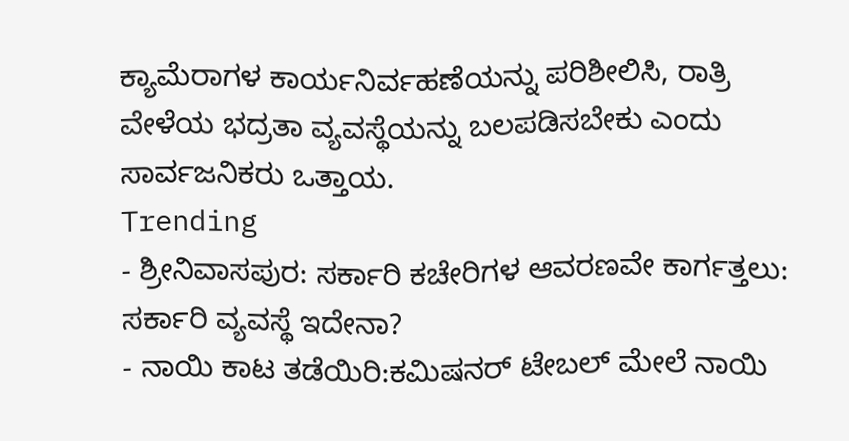ಕ್ಯಾಮೆರಾಗಳ ಕಾರ್ಯನಿರ್ವಹಣೆಯನ್ನು ಪರಿಶೀಲಿಸಿ, ರಾತ್ರಿ ವೇಳೆಯ ಭದ್ರತಾ ವ್ಯವಸ್ಥೆಯನ್ನು ಬಲಪಡಿಸಬೇಕು ಎಂದು ಸಾರ್ವಜನಿಕರು ಒತ್ತಾಯ.
Trending
- ಶ್ರೀನಿವಾಸಪುರ: ಸರ್ಕಾರಿ ಕಚೇರಿಗಳ ಆವರಣವೇ ಕಾರ್ಗತ್ತಲು: ಸರ್ಕಾರಿ ವ್ಯವಸ್ಥೆ ಇದೇನಾ?
- ನಾಯಿ ಕಾಟ ತಡೆಯಿರಿ:ಕಮಿಷನರ್ ಟೇಬಲ್ ಮೇಲೆ ನಾಯಿ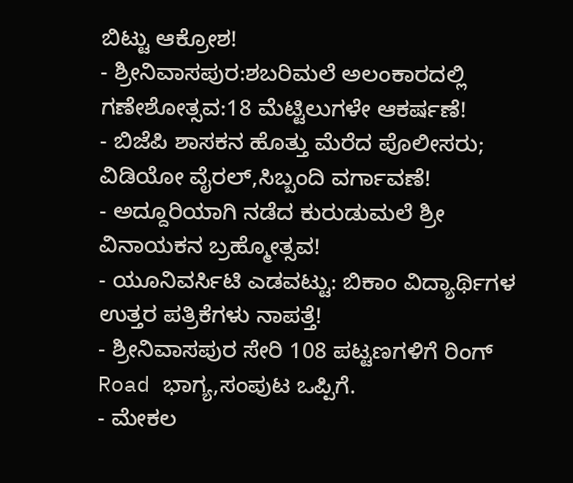ಬಿಟ್ಟು ಆಕ್ರೋಶ!
- ಶ್ರೀನಿವಾಸಪುರ:ಶಬರಿಮಲೆ ಅಲಂಕಾರದಲ್ಲಿ ಗಣೇಶೋತ್ಸವ:18 ಮೆಟ್ಟಿಲುಗಳೇ ಆಕರ್ಷಣೆ!
- ಬಿಜೆಪಿ ಶಾಸಕನ ಹೊತ್ತು ಮೆರೆದ ಪೊಲೀಸರು; ವಿಡಿಯೋ ವೈರಲ್,ಸಿಬ್ಬಂದಿ ವರ್ಗಾವಣೆ!
- ಅದ್ದೂರಿಯಾಗಿ ನಡೆದ ಕುರುಡುಮಲೆ ಶ್ರೀ ವಿನಾಯಕನ ಬ್ರಹ್ಮೋತ್ಸವ!
- ಯೂನಿವರ್ಸಿಟಿ ಎಡವಟ್ಟು: ಬಿಕಾಂ ವಿದ್ಯಾರ್ಥಿಗಳ ಉತ್ತರ ಪತ್ರಿಕೆಗಳು ನಾಪತ್ತೆ!
- ಶ್ರೀನಿವಾಸಪುರ ಸೇರಿ 108 ಪಟ್ಟಣಗಳಿಗೆ ರಿಂಗ್ Road ಭಾಗ್ಯ,ಸಂಪುಟ ಒಪ್ಪಿಗೆ.
- ಮೇಕಲ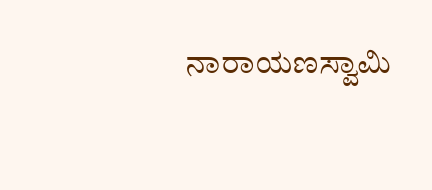ನಾರಾಯಣಸ್ವಾಮಿ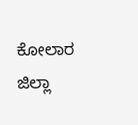ಕೋಲಾರ ಜಿಲ್ಲಾ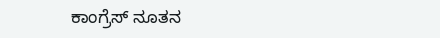ಕಾಂಗ್ರೆಸ್ ನೂತನ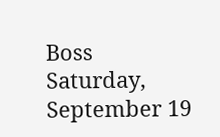Boss
Saturday, September 19